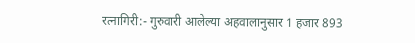रत्नागिरी:- गुरुवारी आलेल्या अहवालानुसार 1 हजार 893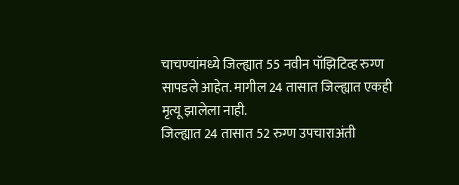चाचण्यांमध्ये जिल्ह्यात 55 नवीन पॉझिटिव्ह रुग्ण सापडले आहेत. मागील 24 तासात जिल्ह्यात एकही मृत्यू झालेला नाही.
जिल्ह्यात 24 तासात 52 रुग्ण उपचाराअंती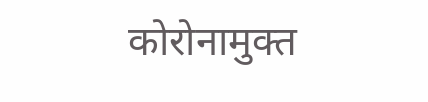कोरोनामुक्त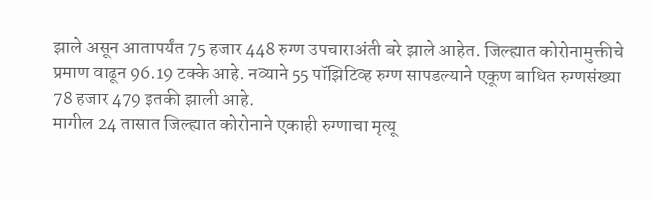झाले असून आतापर्यंत 75 हजार 448 रुग्ण उपचाराअंती बरे झाले आहेत. जिल्ह्यात कोरोनामुक्तीचे प्रमाण वाढून 96.19 टक्के आहे. नव्याने 55 पॉझिटिव्ह रुग्ण सापडल्याने एकूण बाधित रुग्णसंख्या 78 हजार 479 इतकी झाली आहे.
मागील 24 तासात जिल्ह्यात कोरोनाने एकाही रुग्णाचा मृत्यू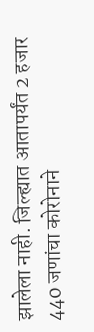झालेला नाही. जिल्ह्यात आतापर्यंत 2 हजार 440 जणांचा कोरोनाने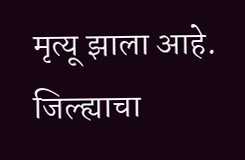मृत्यू झाला आहे. जिल्ह्याचा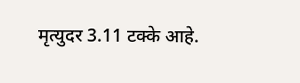मृत्युदर 3.11 टक्के आहे.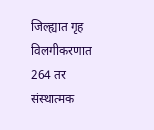जिल्ह्यात गृह विलगीकरणात 264 तर संस्थात्मक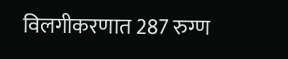विलगीकरणात 287 रुग्ण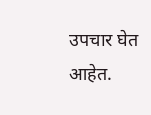उपचार घेत आहेत.